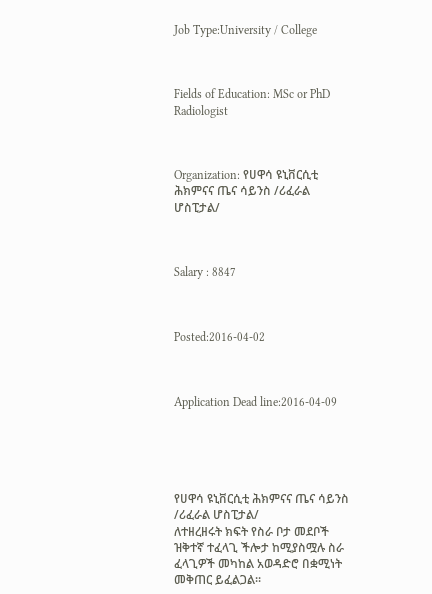Job Type:University / College



Fields of Education: MSc or PhD Radiologist



Organization: የሀዋሳ ዩኒቨርሲቲ ሕክምናና ጤና ሳይንስ /ሪፈራል ሆስፒታል/



Salary : 8847



Posted:2016-04-02



Application Dead line:2016-04-09





የሀዋሳ ዩኒቨርሲቲ ሕክምናና ጤና ሳይንስ /ሪፈራል ሆስፒታል/
ለተዘረዘሩት ክፍት የስራ ቦታ መደቦች ዝቅተኛ ተፈላጊ ችሎታ ከሚያስሟሉ ስራ ፈላጊዎች መካከል አወዳድሮ በቋሚነት መቅጠር ይፈልጋል፡፡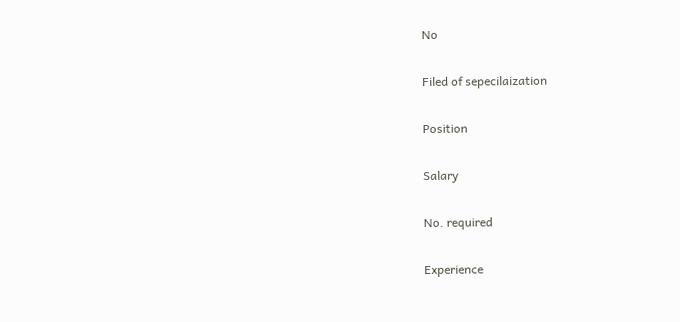No

Filed of sepecilaization

Position

Salary

No. required

Experience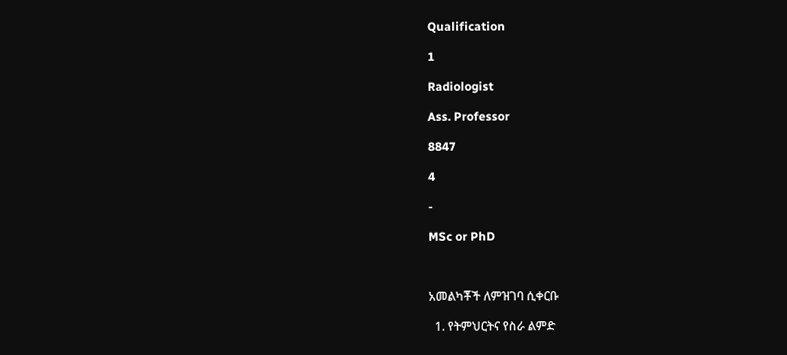Qualification

1

Radiologist

Ass. Professor

8847

4

-

MSc or PhD



አመልካቾች ለምዝገባ ሲቀርቡ

  1. የትምህርትና የስራ ልምድ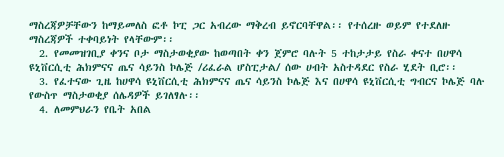ማስረጃዎቻቸውን ከማይመለስ ፎቶ ኮፒ ጋር አብረው ማቅረብ ይኖርባቸዋል፡፡ የተሰረዙ ወይም የተደለዙ ማስረጃዎች ተቀባይነት የላቸውም፡፡
  2. የመመዝገቢያ ቀንና ቦታ ማስታወቂያው ከወጣበት ቀን ጀምሮ ባሉት 5 ተከታታይ የስራ ቀናተ በሀዋሳ ዩኒቨርሲቲ ሕክምናና ጤና ሳይንስ ኮሌጅ /ሪፈራል ሆስፒታል/ ሰው ሀብት አስተዳደር የስራ ሂደት ቢሮ፡፡
  3. የፈተናው ጊዜ ከሀዋሳ ዩኒቨርሲቲ ሕክምናና ጤና ሳይንስ ኮሌጅ እና በሀዋሳ ዩኒቨርሲቲ ግብርና ኮሌጅ ባሉ የውስጥ ማስታወቂያ ሰሌዳዎች ይገለፃሉ፡፡
  4. ለመምህራን የቤት አበል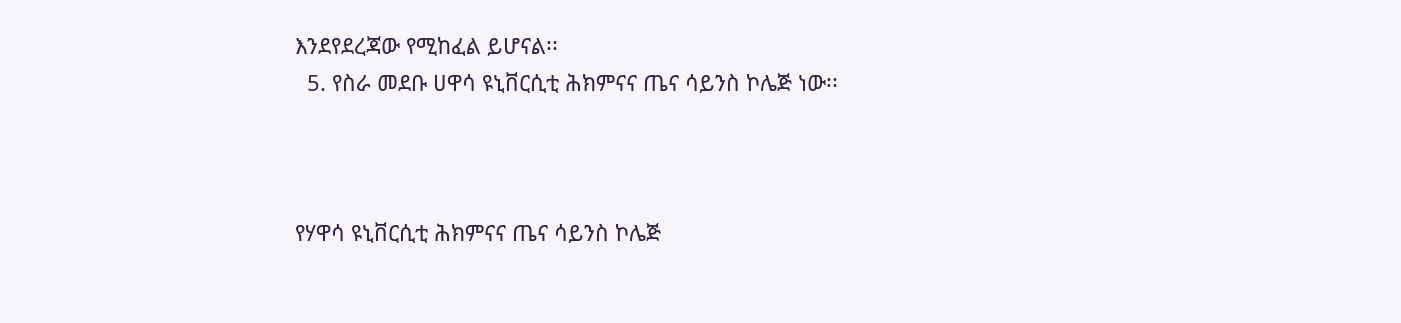እንደየደረጃው የሚከፈል ይሆናል፡፡
  5. የስራ መደቡ ሀዋሳ ዩኒቨርሲቲ ሕክምናና ጤና ሳይንስ ኮሌጅ ነው፡፡



የሃዋሳ ዩኒቨርሲቲ ሕክምናና ጤና ሳይንስ ኮሌጅ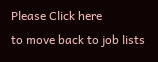Please Click here
to move back to job lists